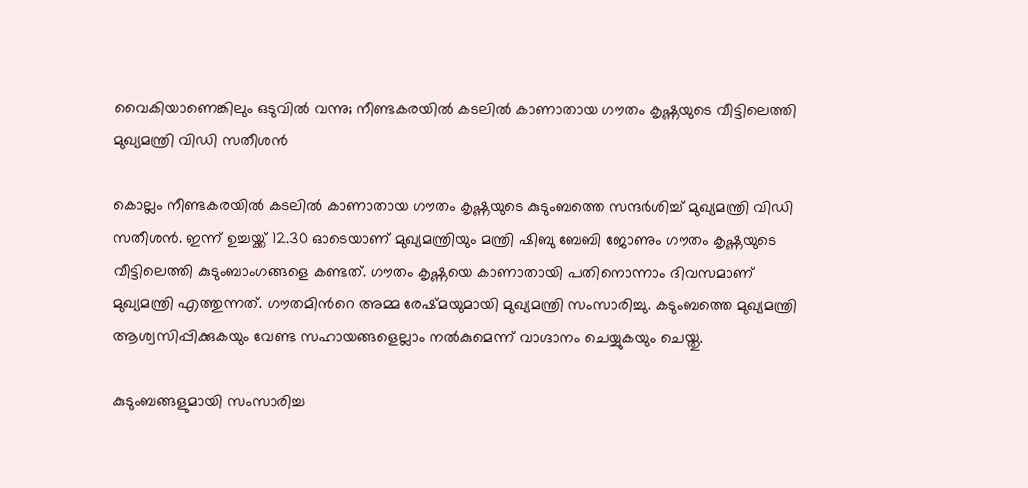വൈകിയാണെങ്കിലും ഒടുവില്‍ വന്നു; നീണ്ടകരയില്‍ കടലില്‍ കാണാതായ ഗൗതം കൃഷ്ണയുടെ വീട്ടിലെത്തി മുഖ്യമന്ത്രി വിഡി സതീശൻ

കൊല്ലം നീണ്ടകരയില്‍ കടലില്‍ കാണാതായ ഗൗതം കൃഷ്ണയുടെ കുടുംബത്തെ സന്ദർശിച്ച്‌ മുഖ്യമന്ത്രി വിഡി സതീശൻ. ഇന്ന് ഉച്ചയ്ക്ക് 12.30 ഓടെയാണ് മുഖ്യമന്ത്രിയും മന്ത്രി ഷിബു ബേബി ജോണും ഗൗതം കൃഷ്ണയുടെ വീട്ടിലെത്തി കുടുംബാംഗങ്ങളെ കണ്ടത്. ഗൗതം കൃഷ്ണയെ കാണാതായി പതിനൊന്നാം ദിവസമാണ് മുഖ്യമന്ത്രി എത്തുന്നത്. ഗൗതമിന്‍റെ അമ്മ രേഷ്മയുമായി മുഖ്യമന്ത്രി സംസാരിച്ചു. കടുംബത്തെ മുഖ്യമന്ത്രി ആശ്വസിപ്പിക്കുകയും വേണ്ട സഹായങ്ങളെല്ലാം നല്‍കുമെന്ന് വാഗ്ദാനം ചെയ്യുകയും ചെയ്തു.

കുടുംബങ്ങളുമായി സംസാരിച്ച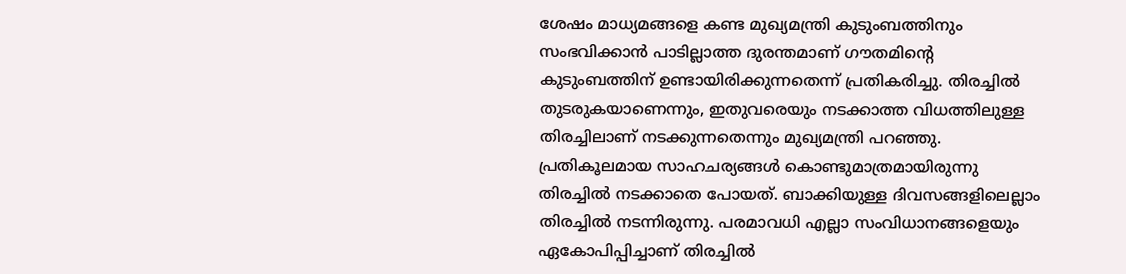ശേഷം മാധ്യമങ്ങളെ കണ്ട മുഖ്യമന്ത്രി കുടുംബത്തിനും സംഭവിക്കാന്‍ പാടില്ലാത്ത ദുരന്തമാണ് ഗൗതമിന്റെ കുടുംബത്തിന് ഉണ്ടായിരിക്കുന്നതെന്ന് പ്രതികരിച്ചു. തിരച്ചില്‍ തുടരുകയാണെന്നും, ഇതുവരെയും നടക്കാത്ത വിധത്തിലുള്ള തിരച്ചിലാണ് നടക്കുന്നതെന്നും മുഖ്യമന്ത്രി പറഞ്ഞു. പ്രതികൂലമായ സാഹചര്യങ്ങള്‍ കൊണ്ടുമാത്രമായിരുന്നു തിരച്ചില്‍ നടക്കാതെ പോയത്. ബാക്കിയുള്ള ദിവസങ്ങളിലെല്ലാം തിരച്ചില്‍ നടന്നിരുന്നു. പരമാവധി എല്ലാ സംവിധാനങ്ങളെയും ഏകോപിപ്പിച്ചാണ് തിരച്ചില്‍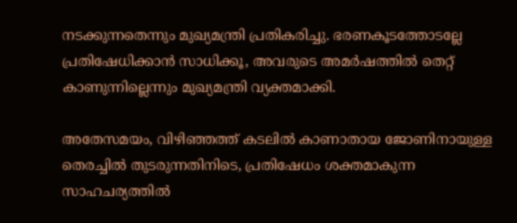നടക്കുന്നതെന്നും മുഖ്യമന്ത്രി പ്രതികരിച്ചു. ഭരണകൂടത്തോടല്ലേ പ്രതിഷേധിക്കാൻ സാധിക്കൂ, അവരുടെ അമർഷത്തില്‍ തെറ്റ് കാണുന്നില്ലെന്നും മുഖ്യമന്ത്രി വ്യക്തമാക്കി.

അതേസമയം, വിഴിഞ്ഞത്ത് കടലില്‍ കാണാതായ ജോണിനായുള്ള തെരച്ചില്‍ തുടരുന്നതിനിടെ, പ്രതിഷേധം ശക്തമാകുന്ന സാഹചര്യത്തില്‍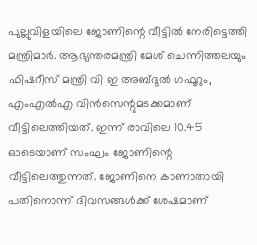പുല്ലുവിളയിലെ ജോണിന്റെ വീട്ടില്‍ നേരിട്ടെത്തി മന്ത്രിമാർ. ആഭ്യന്തരമന്ത്രി മേശ് ചെന്നിത്തലയും ഫിഷറീസ് മന്ത്രി വി ഇ അബ്ദുല്‍ ഗഫൂറും, എംഎല്‍എ വിന്‍സെന്റുമടക്കമാണ് വീട്ടിലെത്തിയത്. ഇന്ന് രാവിലെ 10.45 ഓടെയാണ് സംഘം ജോണിന്റെ വീട്ടിലെത്തുന്നത്. ജോണിനെ കാണാതായി പതിനൊന്ന് ദിവസങ്ങള്‍ക്ക് ശേഷമാണ്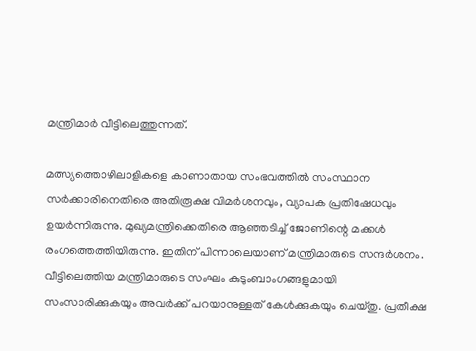മന്ത്രിമാര്‍ വീട്ടിലെത്തുന്നത്.

മത്സ്യത്തൊഴിലാളികളെ കാണാതായ സംഭവത്തില്‍ സംസ്ഥാന സർക്കാരിനെതിരെ അതിരൂക്ഷ വിമർശനവും, വ്യാപക പ്രതിഷേധവും ഉയർന്നിരുന്നു. മുഖ്യമന്ത്രിക്കെതിരെ ആഞ്ഞടിച്ച്‌ ജോണിന്റെ മക്കള്‍ രംഗത്തെത്തിയിരുന്നു. ഇതിന് പിന്നാലെയാണ് മന്ത്രിമാരുടെ സന്ദര്‍ശനം. വീട്ടിലെത്തിയ മന്ത്രിമാരുടെ സംഘം കുടുംബാംഗങ്ങളുമായി സംസാരിക്കുകയും അവർക്ക് പറയാനുള്ളത് കേള്‍ക്കുകയും ചെയ്തു. പ്രതീക്ഷ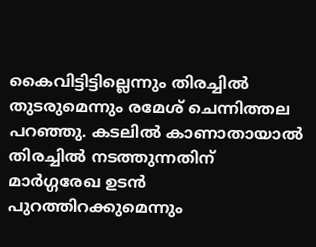കൈവിട്ടിട്ടില്ലെന്നും തിരച്ചില്‍ തുടരുമെന്നും രമേശ് ചെന്നിത്തല പറഞ്ഞു. കടലില്‍ കാണാതായാല്‍ തിരച്ചില്‍ നടത്തുന്നതിന് മാർഗ്ഗരേഖ ഉടൻ പുറത്തിറക്കുമെന്നും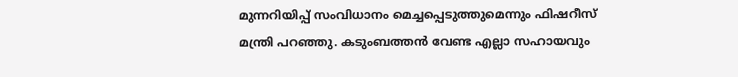മുന്നറിയിപ്പ് സംവിധാനം മെച്ചപ്പെടുത്തുമെന്നും ഫിഷറീസ് മന്ത്രി പറഞ്ഞു. കടുംബത്തൻ വേണ്ട എല്ലാ സഹായവും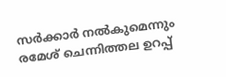സർക്കാർ നല്‍കുമെന്നും രമേശ് ചെന്നിത്തല ഉറപ്പ്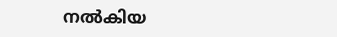നല്‍കിയ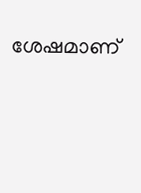ശേഷമാണ്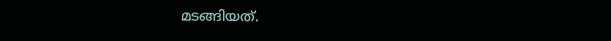മടങ്ങിയത്.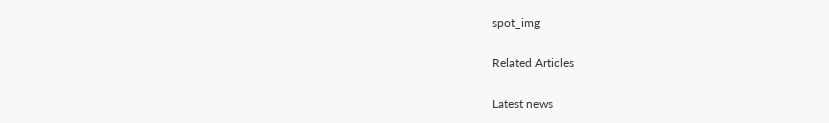spot_img

Related Articles

Latest news